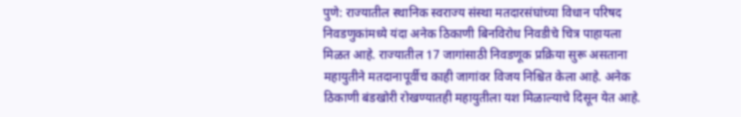पुणे: राज्यातील स्थानिक स्वराज्य संस्था मतदारसंघांच्या विधान परिषद निवडणुकांमध्ये यंदा अनेक ठिकाणी बिनविरोध निवडीचे चित्र पाहायला मिळत आहे. राज्यातील 17 जागांसाठी निवडणूक प्रक्रिया सुरू असताना महायुतीने मतदानापूर्वीच काही जागांवर विजय निश्चित केला आहे. अनेक ठिकाणी बंडखोरी रोखण्यातही महायुतीला यश मिळाल्याचे दिसून येत आहे.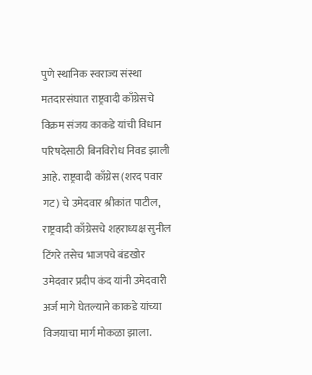पुणे स्थानिक स्वराज्य संस्था मतदारसंघात राष्ट्रवादी काँग्रेसचे विक्रम संजय काकडे यांची विधान परिषदेसाठी बिनविरोध निवड झाली आहे. राष्ट्रवादी काँग्रेस (शरद पवार गट) चे उमेदवार श्रीकांत पाटील, राष्ट्रवादी काँग्रेसचे शहराध्यक्ष सुनील टिंगरे तसेच भाजपचे बंडखोर उमेदवार प्रदीप कंद यांनी उमेदवारी अर्ज मागे घेतल्याने काकडे यांच्या विजयाचा मार्ग मोकळा झाला.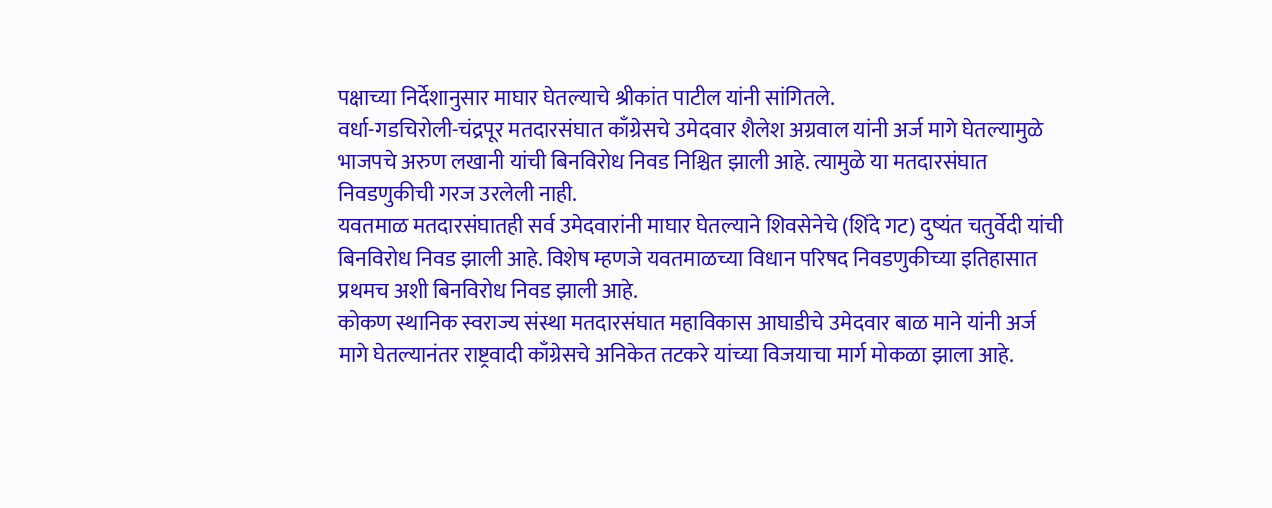पक्षाच्या निर्देशानुसार माघार घेतल्याचे श्रीकांत पाटील यांनी सांगितले.
वर्धा-गडचिरोली-चंद्रपूर मतदारसंघात काँग्रेसचे उमेदवार शैलेश अग्रवाल यांनी अर्ज मागे घेतल्यामुळे भाजपचे अरुण लखानी यांची बिनविरोध निवड निश्चित झाली आहे. त्यामुळे या मतदारसंघात निवडणुकीची गरज उरलेली नाही.
यवतमाळ मतदारसंघातही सर्व उमेदवारांनी माघार घेतल्याने शिवसेनेचे (शिंदे गट) दुष्यंत चतुर्वेदी यांची बिनविरोध निवड झाली आहे. विशेष म्हणजे यवतमाळच्या विधान परिषद निवडणुकीच्या इतिहासात प्रथमच अशी बिनविरोध निवड झाली आहे.
कोकण स्थानिक स्वराज्य संस्था मतदारसंघात महाविकास आघाडीचे उमेदवार बाळ माने यांनी अर्ज मागे घेतल्यानंतर राष्ट्रवादी काँग्रेसचे अनिकेत तटकरे यांच्या विजयाचा मार्ग मोकळा झाला आहे.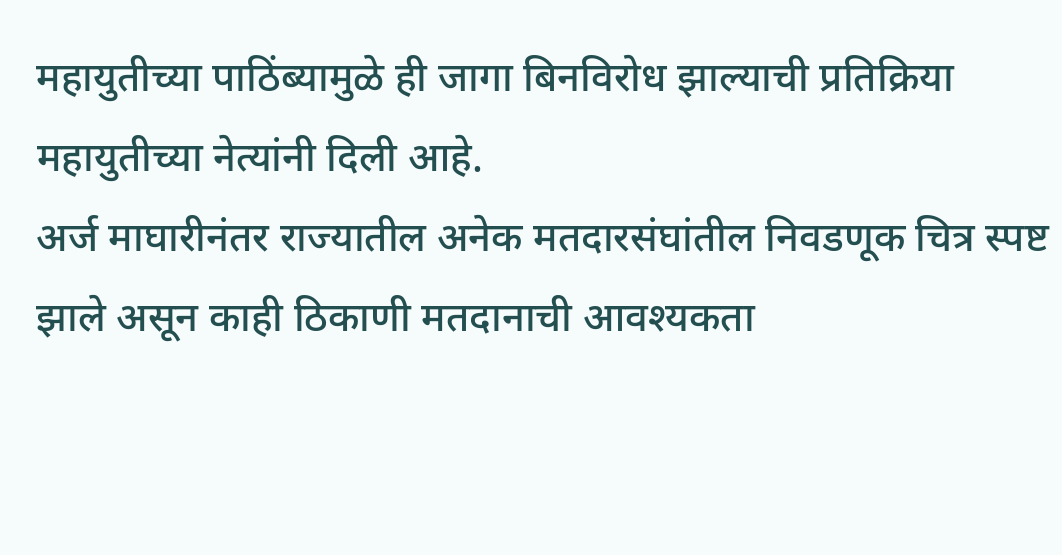महायुतीच्या पाठिंब्यामुळे ही जागा बिनविरोध झाल्याची प्रतिक्रिया महायुतीच्या नेत्यांनी दिली आहे.
अर्ज माघारीनंतर राज्यातील अनेक मतदारसंघांतील निवडणूक चित्र स्पष्ट झाले असून काही ठिकाणी मतदानाची आवश्यकता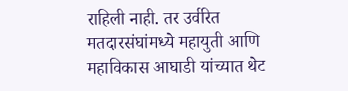राहिली नाही. तर उर्वरित मतदारसंघांमध्ये महायुती आणि महाविकास आघाडी यांच्यात थेट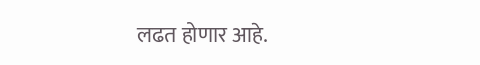लढत होणार आहे.